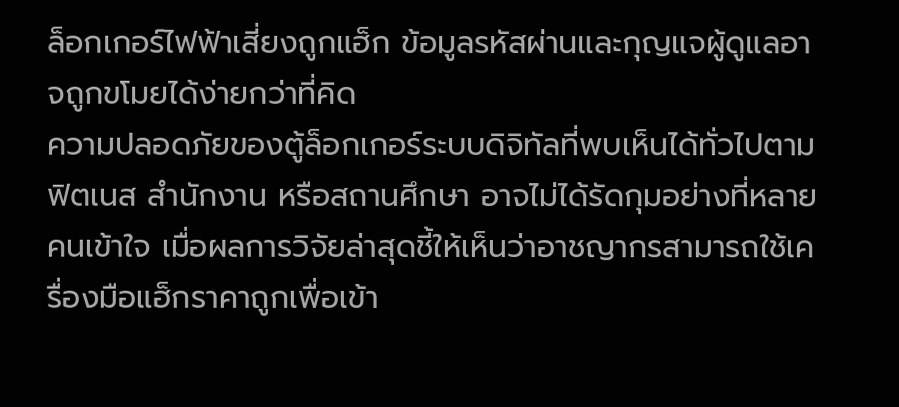ล็อกเกอร์ไฟฟ้าเสี่ยงถูกแฮ็ก ข้อมูลรหัสผ่านและกุญแจผู้ดูแลอาจถูกขโมยได้ง่ายกว่าที่คิด
ความปลอดภัยของตู้ล็อกเกอร์ระบบดิจิทัลที่พบเห็นได้ทั่วไปตามฟิตเนส สำนักงาน หรือสถานศึกษา อาจไม่ได้รัดกุมอย่างที่หลายคนเข้าใจ เมื่อผลการวิจัยล่าสุดชี้ให้เห็นว่าอาชญากรสามารถใช้เครื่องมือแฮ็กราคาถูกเพื่อเข้า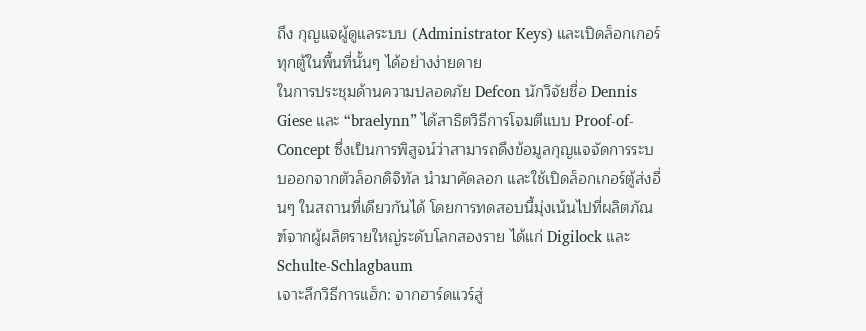ถึง กุญแจผู้ดูแลระบบ (Administrator Keys) และเปิดล็อกเกอร์ทุกตู้ในพื้นที่นั้นๆ ได้อย่างง่ายดาย
ในการประชุมด้านความปลอดภัย Defcon นักวิจัยชื่อ Dennis Giese และ “braelynn” ได้สาธิตวิธีการโจมตีแบบ Proof-of-Concept ซึ่งเป็นการพิสูจน์ว่าสามารถดึงข้อมูลกุญแจจัดการระบบออกจากตัวล็อกดิจิทัล นำมาคัดลอก และใช้เปิดล็อกเกอร์ตู้ส่งอื่นๆ ในสถานที่เดียวกันได้ โดยการทดสอบนี้มุ่งเน้นไปที่ผลิตภัณฑ์จากผู้ผลิตรายใหญ่ระดับโลกสองราย ได้แก่ Digilock และ Schulte-Schlagbaum
เจาะลึกวิธีการแฮ็ก: จากฮาร์ดแวร์สู่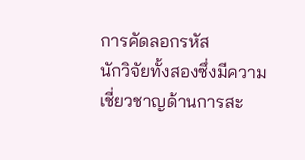การคัดลอกรหัส
นักวิจัยทั้งสองซึ่งมีความเชี่ยวชาญด้านการสะ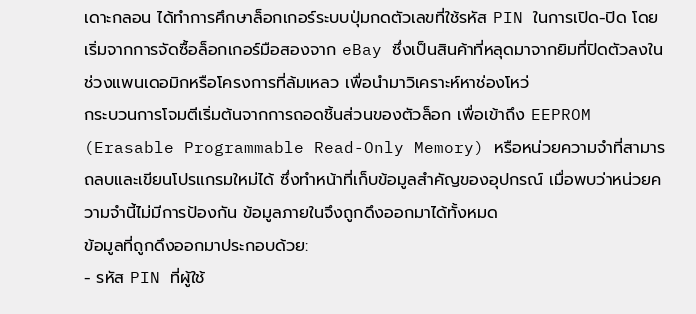เดาะกลอน ได้ทำการศึกษาล็อกเกอร์ระบบปุ่มกดตัวเลขที่ใช้รหัส PIN ในการเปิด-ปิด โดยเริ่มจากการจัดซื้อล็อกเกอร์มือสองจาก eBay ซึ่งเป็นสินค้าที่หลุดมาจากยิมที่ปิดตัวลงในช่วงแพนเดอมิกหรือโครงการที่ล้มเหลว เพื่อนำมาวิเคราะห์หาช่องโหว่
กระบวนการโจมตีเริ่มต้นจากการถอดชิ้นส่วนของตัวล็อก เพื่อเข้าถึง EEPROM (Erasable Programmable Read-Only Memory) หรือหน่วยความจำที่สามารถลบและเขียนโปรแกรมใหม่ได้ ซึ่งทำหน้าที่เก็บข้อมูลสำคัญของอุปกรณ์ เมื่อพบว่าหน่วยความจำนี้ไม่มีการป้องกัน ข้อมูลภายในจึงถูกดึงออกมาได้ทั้งหมด
ข้อมูลที่ถูกดึงออกมาประกอบด้วย:
- รหัส PIN ที่ผู้ใช้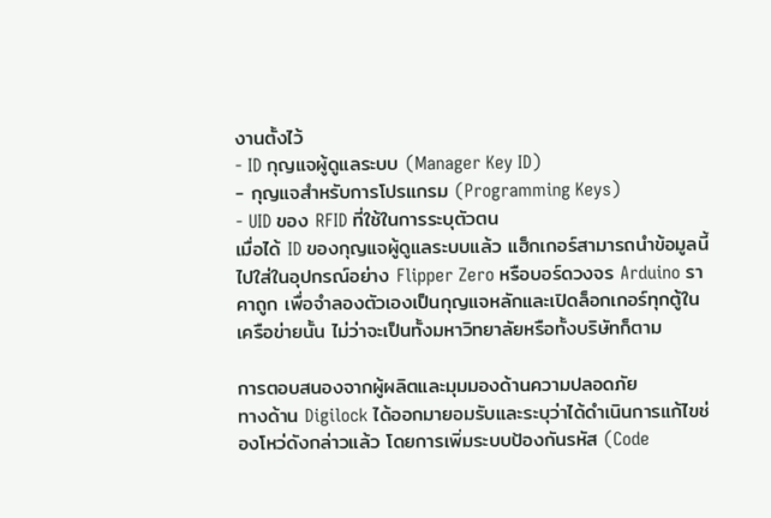งานตั้งไว้
- ID กุญแจผู้ดูแลระบบ (Manager Key ID)
- กุญแจสำหรับการโปรแกรม (Programming Keys)
- UID ของ RFID ที่ใช้ในการระบุตัวตน
เมื่อได้ ID ของกุญแจผู้ดูแลระบบแล้ว แฮ็กเกอร์สามารถนำข้อมูลนี้ไปใส่ในอุปกรณ์อย่าง Flipper Zero หรือบอร์ดวงจร Arduino ราคาถูก เพื่อจำลองตัวเองเป็นกุญแจหลักและเปิดล็อกเกอร์ทุกตู้ในเครือข่ายนั้น ไม่ว่าจะเป็นทั้งมหาวิทยาลัยหรือทั้งบริษัทก็ตาม

การตอบสนองจากผู้ผลิตและมุมมองด้านความปลอดภัย
ทางด้าน Digilock ได้ออกมายอมรับและระบุว่าได้ดำเนินการแก้ไขช่องโหว่ดังกล่าวแล้ว โดยการเพิ่มระบบป้องกันรหัส (Code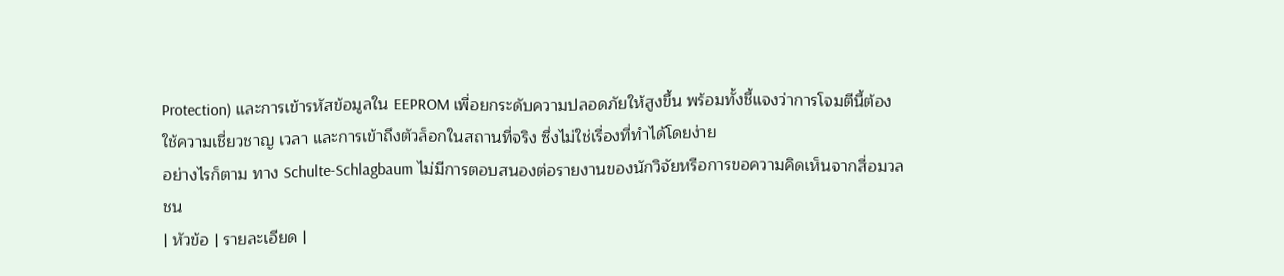Protection) และการเข้ารหัสข้อมูลใน EEPROM เพื่อยกระดับความปลอดภัยให้สูงขึ้น พร้อมทั้งชี้แจงว่าการโจมตีนี้ต้องใช้ความเชี่ยวชาญ เวลา และการเข้าถึงตัวล็อกในสถานที่จริง ซึ่งไม่ใช่เรื่องที่ทำได้โดยง่าย
อย่างไรก็ตาม ทาง Schulte-Schlagbaum ไม่มีการตอบสนองต่อรายงานของนักวิจัยหรือการขอความคิดเห็นจากสื่อมวลชน
| หัวข้อ | รายละเอียด |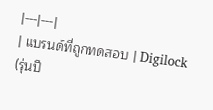|---|---|
| แบรนด์ที่ถูกทดสอบ | Digilock (รุ่นปี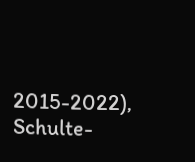2015-2022), Schulte-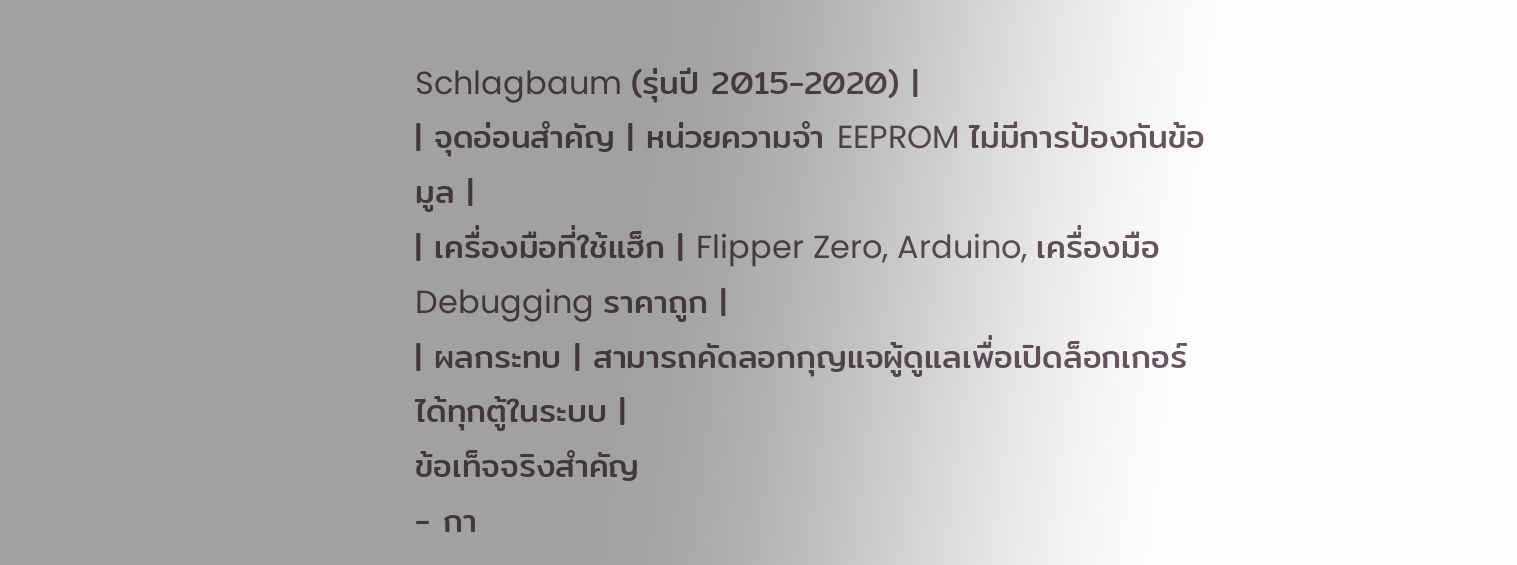Schlagbaum (รุ่นปี 2015-2020) |
| จุดอ่อนสำคัญ | หน่วยความจำ EEPROM ไม่มีการป้องกันข้อมูล |
| เครื่องมือที่ใช้แฮ็ก | Flipper Zero, Arduino, เครื่องมือ Debugging ราคาถูก |
| ผลกระทบ | สามารถคัดลอกกุญแจผู้ดูแลเพื่อเปิดล็อกเกอร์ได้ทุกตู้ในระบบ |
ข้อเท็จจริงสำคัญ
- กา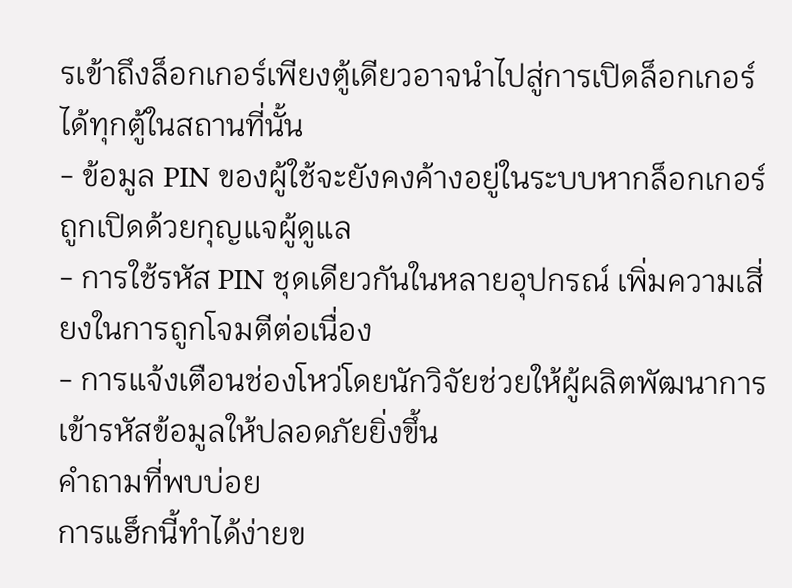รเข้าถึงล็อกเกอร์เพียงตู้เดียวอาจนำไปสู่การเปิดล็อกเกอร์ได้ทุกตู้ในสถานที่นั้น
- ข้อมูล PIN ของผู้ใช้จะยังคงค้างอยู่ในระบบหากล็อกเกอร์ถูกเปิดด้วยกุญแจผู้ดูแล
- การใช้รหัส PIN ชุดเดียวกันในหลายอุปกรณ์ เพิ่มความเสี่ยงในการถูกโจมตีต่อเนื่อง
- การแจ้งเตือนช่องโหว่โดยนักวิจัยช่วยให้ผู้ผลิตพัฒนาการเข้ารหัสข้อมูลให้ปลอดภัยยิ่งขึ้น
คำถามที่พบบ่อย
การแฮ็กนี้ทำได้ง่ายข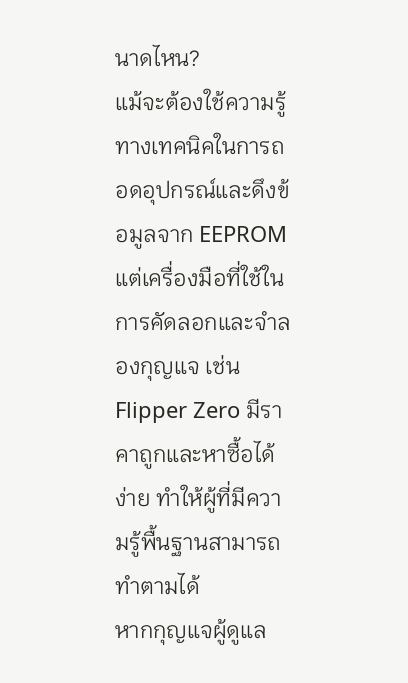นาดไหน?
แม้จะต้องใช้ความรู้ทางเทคนิคในการถอดอุปกรณ์และดึงข้อมูลจาก EEPROM แต่เครื่องมือที่ใช้ในการคัดลอกและจำลองกุญแจ เช่น Flipper Zero มีราคาถูกและหาซื้อได้ง่าย ทำให้ผู้ที่มีความรู้พื้นฐานสามารถทำตามได้
หากกุญแจผู้ดูแล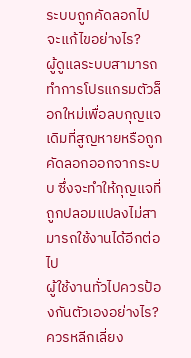ระบบถูกคัดลอกไป จะแก้ไขอย่างไร?
ผู้ดูแลระบบสามารถทำการโปรแกรมตัวล็อกใหม่เพื่อลบกุญแจเดิมที่สูญหายหรือถูกคัดลอกออกจากระบบ ซึ่งจะทำให้กุญแจที่ถูกปลอมแปลงไม่สามารถใช้งานได้อีกต่อไป
ผู้ใช้งานทั่วไปควรป้องกันตัวเองอย่างไร?
ควรหลีกเลี่ยง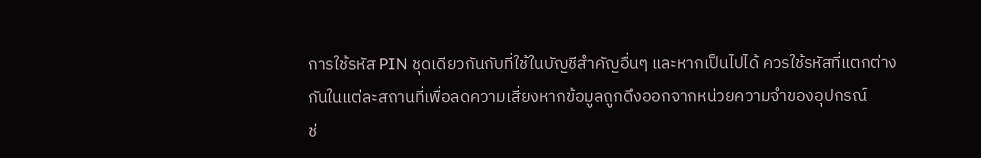การใช้รหัส PIN ชุดเดียวกันกับที่ใช้ในบัญชีสำคัญอื่นๆ และหากเป็นไปได้ ควรใช้รหัสที่แตกต่างกันในแต่ละสถานที่เพื่อลดความเสี่ยงหากข้อมูลถูกดึงออกจากหน่วยความจำของอุปกรณ์
ช่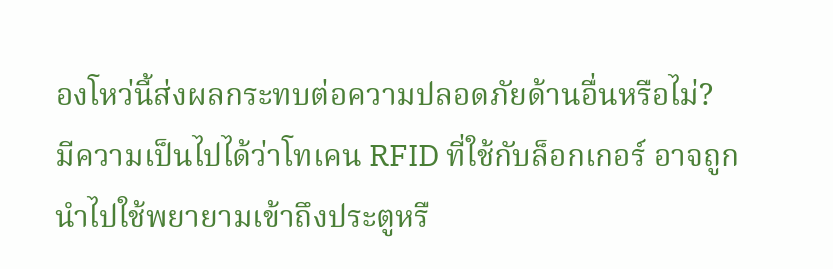องโหว่นี้ส่งผลกระทบต่อความปลอดภัยด้านอื่นหรือไม่?
มีความเป็นไปได้ว่าโทเคน RFID ที่ใช้กับล็อกเกอร์ อาจถูกนำไปใช้พยายามเข้าถึงประตูหรื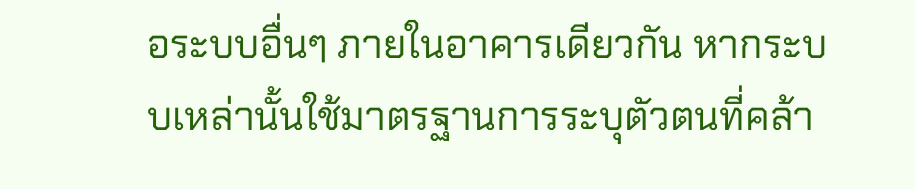อระบบอื่นๆ ภายในอาคารเดียวกัน หากระบบเหล่านั้นใช้มาตรฐานการระบุตัวตนที่คล้า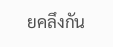ยคลึงกัน